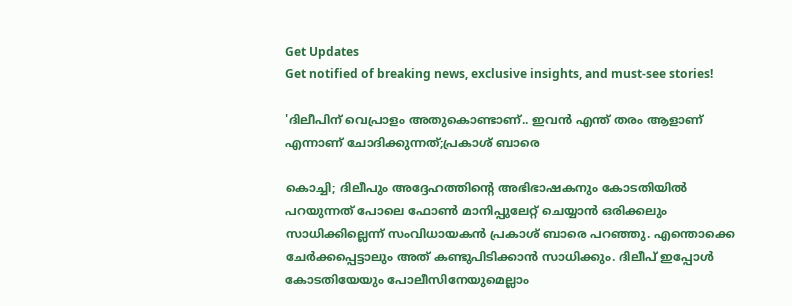Get Updates
Get notified of breaking news, exclusive insights, and must-see stories!

'ദിലീപിന് വെപ്രാളം അതുകൊണ്ടാണ്.. ഇവൻ എന്ത് തരം ആളാണ് എന്നാണ് ചോദിക്കുന്നത്;പ്രകാശ് ബാരെ

കൊച്ചി; ദിലീപും അദ്ദേഹത്തിന്റെ അഭിഭാഷകനും കോടതിയിൽ പറയുന്നത് പോലെ ഫോൺ മാനിപ്പുലേറ്റ് ചെയ്യാൻ ഒരിക്കലും സാധിക്കില്ലെന്ന് സംവിധായകൻ പ്രകാശ് ബാരെ പറഞ്ഞു. എന്തൊക്കെ ചേർക്കപ്പെട്ടാലും അത് കണ്ടുപിടിക്കാൻ സാധിക്കും. ദിലീപ് ഇപ്പോൾ കോടതിയേയും പോലീസിനേയുമെല്ലാം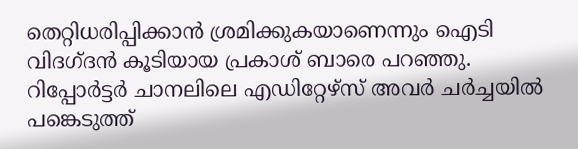തെറ്റിധരിപ്പിക്കാൻ ശ്രമിക്കുകയാണെന്നും ഐടി വിദഗ്ദൻ കൂടിയായ പ്രകാശ് ബാരെ പറഞ്ഞു. റിപ്പോർട്ടർ ചാനലിലെ എഡിറ്റേഴ്സ് അവർ ചർച്ചയിൽ പങ്കെടുത്ത്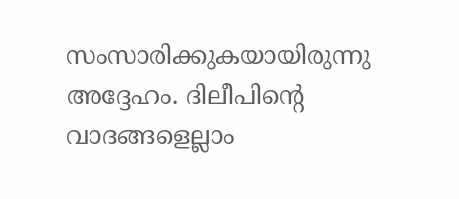സംസാരിക്കുകയായിരുന്നു അദ്ദേഹം. ദിലീപിന്റെ വാദങ്ങളെല്ലാം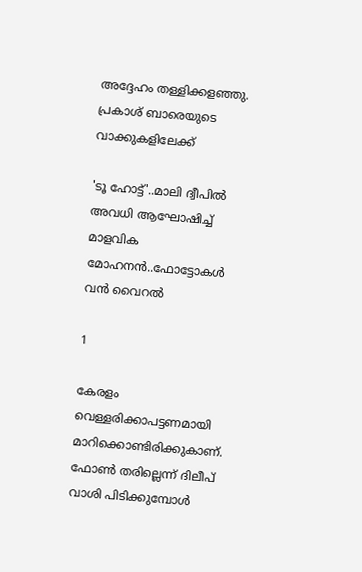അദ്ദേഹം തള്ളിക്കളഞ്ഞു. പ്രകാശ് ബാരെയുടെ വാക്കുകളിലേക്ക്

'ടൂ ഹോട്ട്'..മാലി ദ്വീപിൽ അവധി ആഘോഷിച്ച് മാളവിക മോഹനൻ..ഫോട്ടോകൾ വൻ വൈറൽ

1

കേരളം വെള്ളരിക്കാപട്ടണമായി മാറിക്കൊണ്ടിരിക്കുകാണ്. ഫോൺ തരില്ലെന്ന് ദിലീപ് വാശി പിടിക്കുമ്പോൾ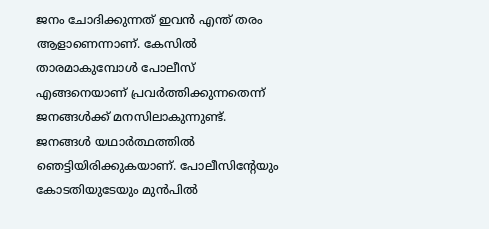ജനം ചോദിക്കുന്നത് ഇവൻ എന്ത് തരം ആളാണെന്നാണ്. കേസിൽ താരമാകുമ്പോൾ പോലീസ് എങ്ങനെയാണ് പ്രവർത്തിക്കുന്നതെന്ന് ജനങ്ങൾക്ക് മനസിലാകുന്നുണ്ട്. ജനങ്ങൾ യഥാർത്ഥത്തിൽ ഞെട്ടിയിരിക്കുകയാണ്. പോലീസിന്റേയും കോടതിയുടേയും മുൻപിൽ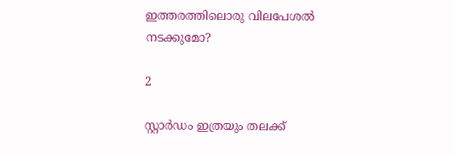ഇത്തരത്തിലൊരു വിലപേശൽ നടക്കുമോ?

2

സ്റ്റാർഡം ഇത്രയും തലക്ക്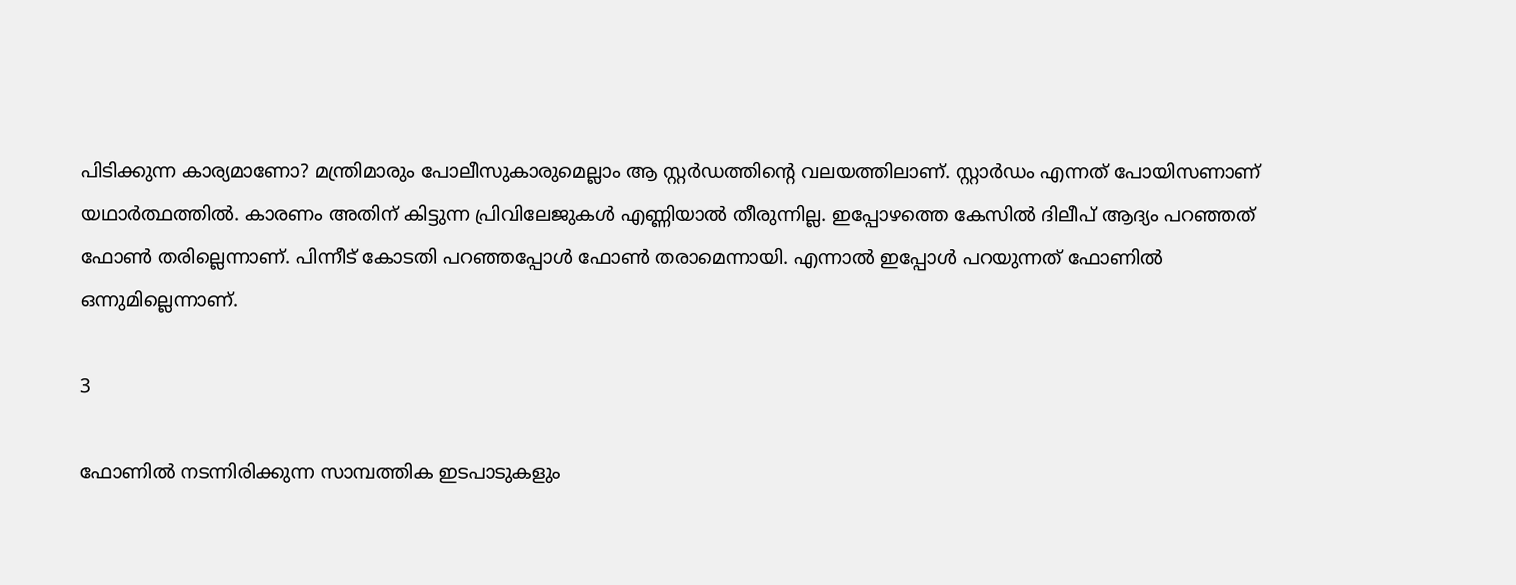പിടിക്കുന്ന കാര്യമാണോ? മന്ത്രിമാരും പോലീസുകാരുമെല്ലാം ആ സ്റ്റർഡത്തിന്റെ വലയത്തിലാണ്. സ്റ്റാർഡം എന്നത് പോയിസണാണ് യഥാർത്ഥത്തിൽ. കാരണം അതിന് കിട്ടുന്ന പ്രിവിലേജുകൾ എണ്ണിയാൽ തീരുന്നില്ല. ഇപ്പോഴത്തെ കേസിൽ ദിലീപ് ആദ്യം പറഞ്ഞത് ഫോൺ തരില്ലെന്നാണ്. പിന്നീട് കോടതി പറഞ്ഞപ്പോൾ ഫോൺ തരാമെന്നായി. എന്നാൽ ഇപ്പോൾ പറയുന്നത് ഫോണിൽ ഒന്നുമില്ലെന്നാണ്.

3

ഫോണിൽ നടന്നിരിക്കുന്ന സാമ്പത്തിക ഇടപാടുകളും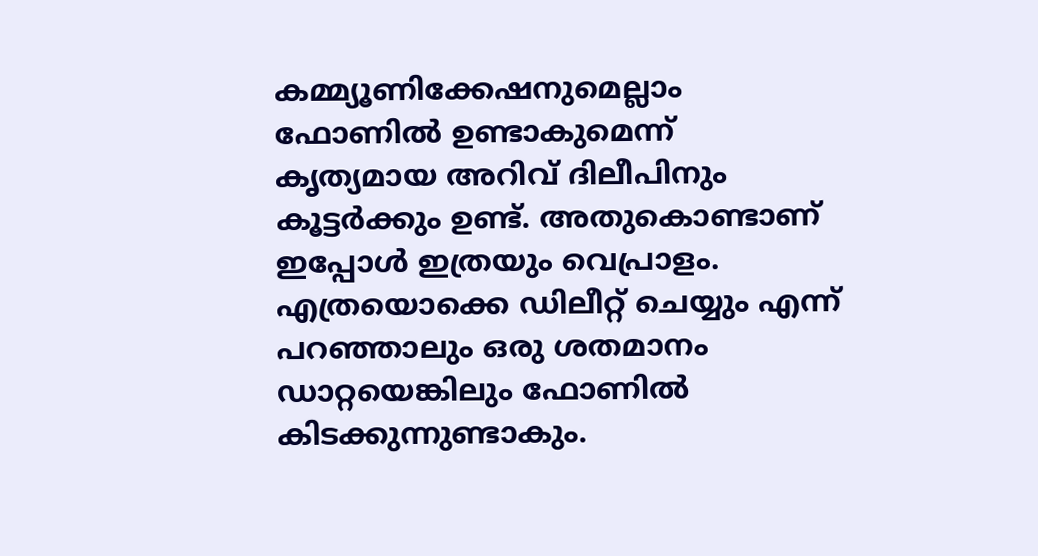കമ്മ്യൂണിക്കേഷനുമെല്ലാം ഫോണിൽ ഉണ്ടാകുമെന്ന് കൃത്യമായ അറിവ് ദിലീപിനും കൂട്ടർക്കും ഉണ്ട്. അതുകൊണ്ടാണ് ഇപ്പോൾ ഇത്രയും വെപ്രാളം. എത്രയൊക്കെ ഡിലീറ്റ് ചെയ്യും എന്ന് പറഞ്ഞാലും ഒരു ശതമാനം ഡാറ്റയെങ്കിലും ഫോണിൽ കിടക്കുന്നുണ്ടാകും.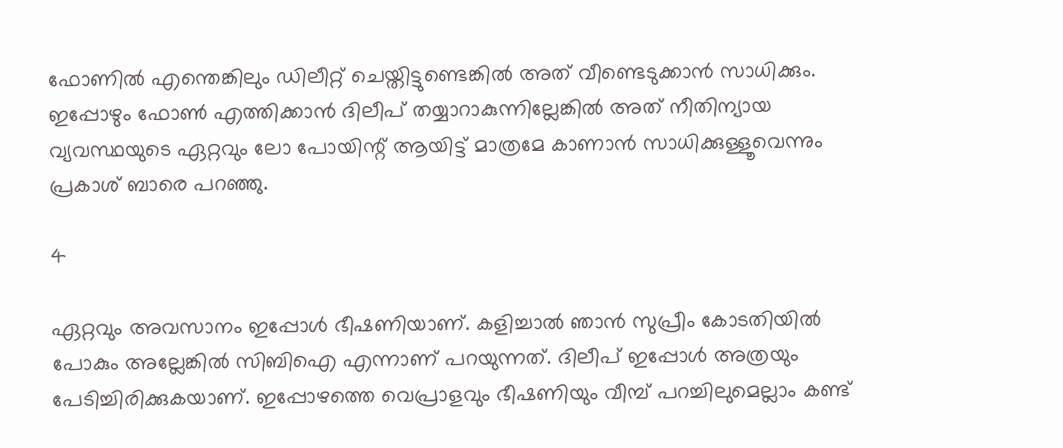ഫോണിൽ എന്തെങ്കിലും ഡിലീറ്റ് ചെയ്തിട്ടുണ്ടെങ്കിൽ അത് വീണ്ടെടുക്കാൻ സാധിക്കും. ഇപ്പോഴും ഫോൺ എത്തിക്കാൻ ദിലീപ് തയ്യാറാകുന്നില്ലേങ്കിൽ അത് നീതിന്യായ വ്യവസ്ഥയുടെ ഏറ്റവും ലോ പോയിന്റ് ആയിട്ട് മാത്രമേ കാണാൻ സാധിക്കുള്ളൂവെന്നും പ്രകാശ് ബാരെ പറഞ്ഞു.

4

ഏറ്റവും അവസാനം ഇപ്പോൾ ഭീഷണിയാണ്. കളിച്ചാൽ ഞാൻ സുപ്രീം കോടതിയിൽ പോകും അല്ലേങ്കിൽ സിബിഐ എന്നാണ് പറയുന്നത്. ദിലീപ് ഇപ്പോൾ അത്രയും പേടിച്ചിരിക്കുകയാണ്. ഇപ്പോഴത്തെ വെപ്രാളവും ഭീഷണിയും വീമ്പ് പറച്ചിലുമെല്ലാം കണ്ട്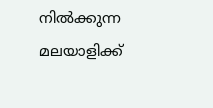നിൽക്കുന്ന മലയാളിക്ക്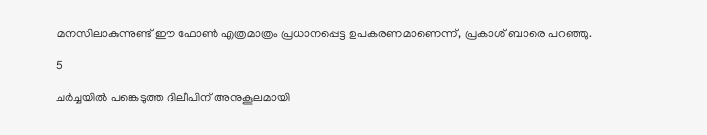മനസിലാകുന്നുണ്ട് ഈ ഫോൺ എത്രമാത്രം പ്രധാനപ്പെട്ട ഉപകരണമാണെന്ന്, പ്രകാശ് ബാരെ പറഞ്ഞു.

5

ചർച്ചയിൽ പങ്കെടുത്ത ദിലീപിന് അനുകൂലമായി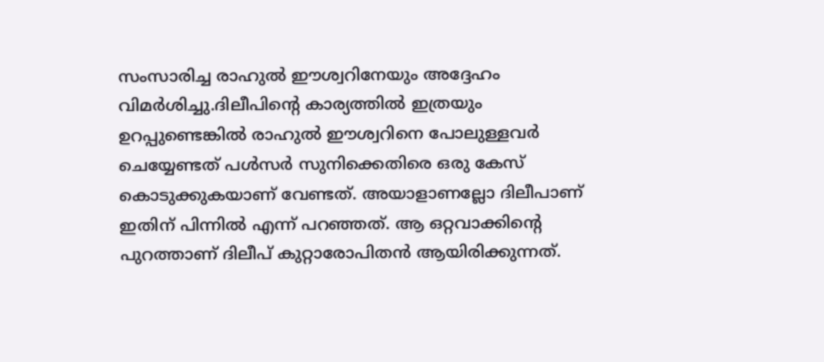സംസാരിച്ച രാഹുൽ ഈശ്വറിനേയും അദ്ദേഹം വിമർശിച്ചു.ദിലീപിന്റെ കാര്യത്തിൽ ഇത്രയും ഉറപ്പുണ്ടെങ്കിൽ രാഹുൽ ഈശ്വറിനെ പോലുള്ളവർ ചെയ്യേണ്ടത് പൾസർ സുനിക്കെതിരെ ഒരു കേസ് കൊടുക്കുകയാണ് വേണ്ടത്. അയാളാണല്ലോ ദിലീപാണ് ഇതിന് പിന്നിൽ എന്ന് പറഞ്ഞത്. ആ ഒറ്റവാക്കിന്റെ പുറത്താണ് ദിലീപ് കുറ്റാരോപിതൻ ആയിരിക്കുന്നത്.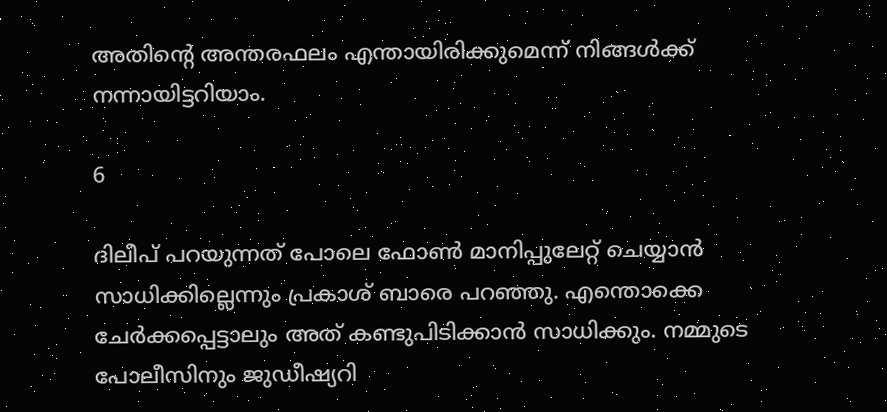അതിന്റെ അന്തരഫലം എന്തായിരിക്കുമെന്ന് നിങ്ങൾക്ക് നന്നായിട്ടറിയാം.

6

ദിലീപ് പറയുന്നത് പോലെ ഫോൺ മാനിപ്പുലേറ്റ് ചെയ്യാൻ സാധിക്കില്ലെന്നും പ്രകാശ് ബാരെ പറഞ്ഞു. എന്തൊക്കെ ചേർക്കപ്പെട്ടാലും അത് കണ്ടുപിടിക്കാൻ സാധിക്കും. നമ്മുടെ പോലീസിനും ജുഡീഷ്യറി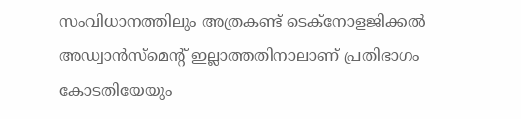സംവിധാനത്തിലും അത്രകണ്ട് ടെക്നോളജിക്കൽ അഡ്വാൻസ്മെന്റ് ഇല്ലാത്തതിനാലാണ് പ്രതിഭാഗം കോടതിയേയും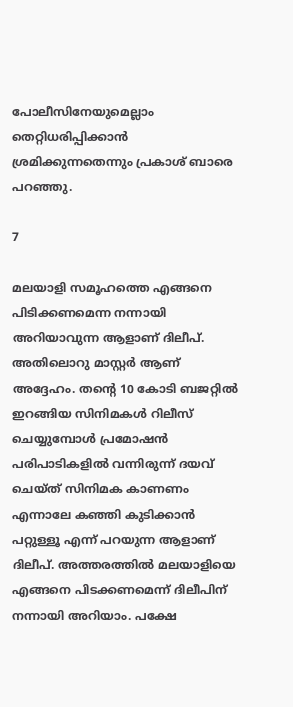പോലീസിനേയുമെല്ലാം തെറ്റിധരിപ്പിക്കാൻ ശ്രമിക്കുന്നതെന്നും പ്രകാശ് ബാരെ പറഞ്ഞു.

7

മലയാളി സമൂഹത്തെ എങ്ങനെ പിടിക്കണമെന്ന നന്നായി അറിയാവുന്ന ആളാണ് ദിലീപ്. അതിലൊറു മാസ്റ്റർ ആണ് അദ്ദേഹം. തന്റെ 10 കോടി ബജറ്റിൽ ഇറങ്ങിയ സിനിമകൾ റിലീസ് ചെയ്യുമ്പോൾ പ്രമോഷൻ പരിപാടികളിൽ വന്നിരുന്ന് ദയവ് ചെയ്ത് സിനിമക കാണണം എന്നാലേ കഞ്ഞി കുടിക്കാൻ പറ്റുള്ളൂ എന്ന് പറയുന്ന ആളാണ് ദിലീപ്. അത്തരത്തിൽ മലയാളിയെ എങ്ങനെ പിടക്കണമെന്ന് ദിലീപിന് നന്നായി അറിയാം. പക്ഷേ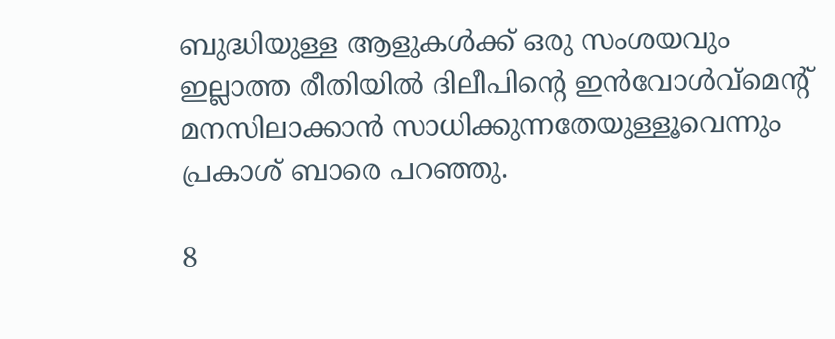ബുദ്ധിയുള്ള ആളുകൾക്ക് ഒരു സംശയവും ഇല്ലാത്ത രീതിയിൽ ദിലീപിന്റെ ഇൻവോൾവ്മെന്റ് മനസിലാക്കാൻ സാധിക്കുന്നതേയുള്ളൂവെന്നും പ്രകാശ് ബാരെ പറഞ്ഞു.

8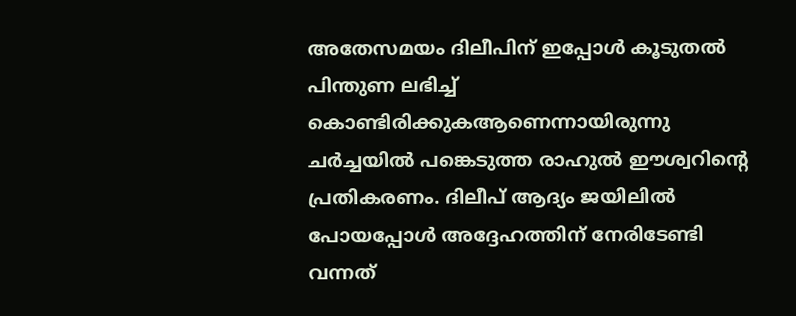അതേസമയം ദിലീപിന് ഇപ്പോൾ കൂടുതൽ പിന്തുണ ലഭിച്ച് കൊണ്ടിരിക്കുകആണെന്നായിരുന്നു ചർച്ചയിൽ പങ്കെടുത്ത രാഹുൽ ഈശ്വറിന്റെ പ്രതികരണം. ദിലീപ് ആദ്യം ജയിലിൽ പോയപ്പോൾ അദ്ദേഹത്തിന് നേരിടേണ്ടി വന്നത്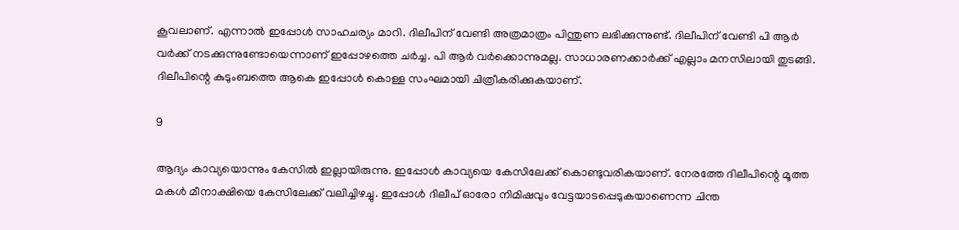കൂവലാണ്. എന്നാൽ ഇപ്പോൾ സാഹചര്യം മാറി. ദിലീപിന് വേണ്ടി അത്രമാത്രം പിന്തുണ ലഭിക്കുന്നുണ്ട്. ദിലീപിന് വേണ്ടി പി ആർ വർക്ക് നടക്കുന്നുണ്ടോയെന്നാണ് ഇപ്പോഴത്തെ ചർച്ച. പി ആർ വർക്കൊന്നുമല്ല. സാധാരണക്കാർക്ക് എല്ലാം മനസിലായി തുടങ്ങി. ദിലീപിന്റെ കുടുംബത്തെ ആകെ ഇപ്പോൾ കൊള്ള സംഘമായി ചിത്രീകരിക്കുകയാണ്.

9

ആദ്യം കാവ്യയൊന്നും കേസിൽ ഇല്ലായിരുന്നു. ഇപ്പോൾ കാവ്യയെ കേസിലേക്ക് കൊണ്ടുവരികയാണ്. നേരത്തേ ദിലീപിന്റെ മൂത്ത മകൾ മീനാക്ഷിയെ കേസിലേക്ക് വലിച്ചിഴച്ചു. ഇപ്പോൾ ദിലീപ് ഓരോ നിമിഷവും വേട്ടയാടപ്പെടുകയാണെന്ന ചിന്ത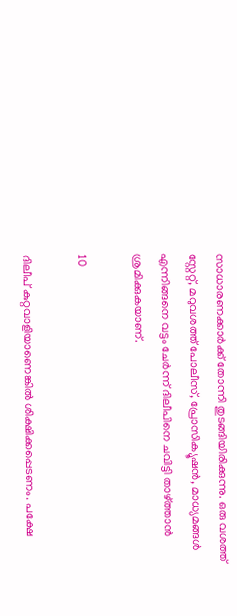സാധാരണക്കാർക്ക് തോന്നി തുടങ്ങിയിരിക്കുന്നു. ഒരു വശത്ത് സ്റ്റേറ്റ്, മറുവശത്ത് പോലീസ്, പ്രോസിക്യൂഷൻ, മാധ്യമങ്ങൾ എന്നിങ്ങനെ വട്ടം ചേർന്ന് ദിലീപിനെ ചവിട്ടി താഴ്ത്താൻ ശ്രമിക്കുകയാണ്.

10

ദിലീപ് കുറ്റവാളിയാണെങ്കിൽ ശിക്ഷിക്കപ്പെടണം. പക്ഷേ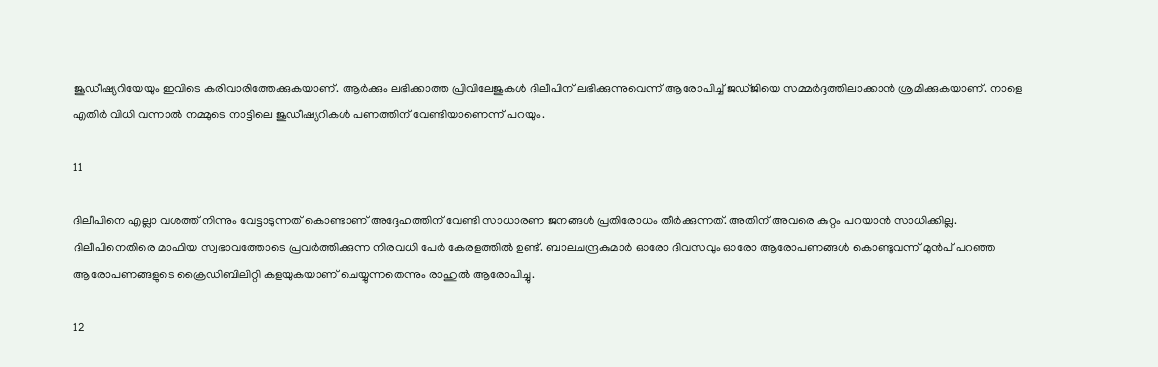ജൂഡീഷ്യറിയേയും ഇവിടെ കരിവാരിത്തേക്കുകയാണ്. ആർക്കും ലഭിക്കാത്ത പ്രിവിലേജുകൾ ദിലീപിന് ലഭിക്കുന്നുവെന്ന് ആരോപിച്ച് ജഡ്ജിയെ സമ്മർദ്ദത്തിലാക്കാൻ ശ്രമിക്കുകയാണ്. നാളെ എതിർ വിധി വന്നാൽ നമ്മുടെ നാട്ടിലെ ജുഡീഷ്യറികൾ പണത്തിന് വേണ്ടിയാണെന്ന് പറയും.

11

ദിലീപിനെ എല്ലാ വശത്ത് നിന്നും വേട്ടാടുന്നത് കൊണ്ടാണ് അദ്ദേഹത്തിന് വേണ്ടി സാധാരണ ജനങ്ങൾ പ്രതിരോധം തീർക്കുന്നത്. അതിന് അവരെ കുറ്റം പറയാൻ സാധിക്കില്ല. ദിലീപിനെതിരെ മാഫിയ സ്വഭാവത്തോടെ പ്രവർത്തിക്കുന്ന നിരവധി പേർ കേരളത്തിൽ ഉണ്ട്. ബാലചന്ദ്രകുമാർ ഓരോ ദിവസവും ഓരോ ആരോപണങ്ങൾ കൊണ്ടുവന്ന് മുൻപ് പറഞ്ഞ ആരോപണങ്ങളുടെ ക്രൈഡിബിലിറ്റി കളയുകയാണ് ചെയ്യുന്നതെന്നും രാഹുൽ ആരോപിച്ചു.

12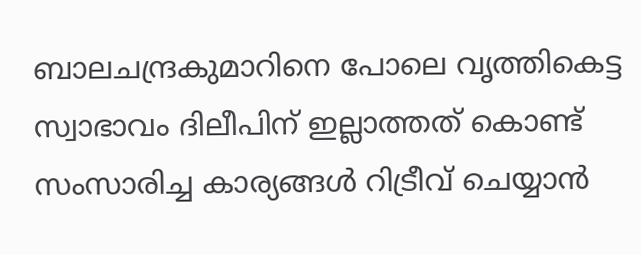ബാലചന്ദ്രകുമാറിനെ പോലെ വൃത്തികെട്ട സ്വാഭാവം ദിലീപിന് ഇല്ലാത്തത് കൊണ്ട് സംസാരിച്ച കാര്യങ്ങൾ റിട്രീവ് ചെയ്യാൻ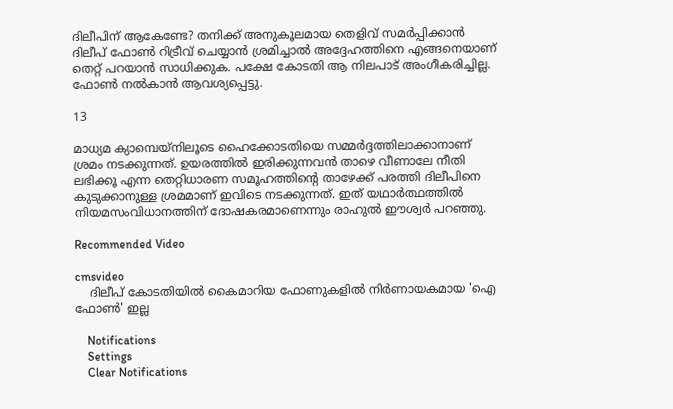ദിലീപിന് ആകേണ്ടേ? തനിക്ക് അനുകൂലമായ തെളിവ് സമർപ്പിക്കാൻ ദിലീപ് ഫോൺ റിട്രീവ് ചെയ്യാൻ ശ്രമിച്ചാൽ അദ്ദേഹത്തിനെ എങ്ങനെയാണ് തെറ്റ് പറയാൻ സാധിക്കുക. പക്ഷേ കോടതി ആ നിലപാട് അംഗീകരിച്ചില്ല. ഫോൺ നൽകാൻ ആവശ്യപ്പെട്ടു.

13

മാധ്യമ ക്യാമ്പെയ്നിലൂടെ ഹൈക്കോടതിയെ സമ്മർദ്ദത്തിലാക്കാനാണ് ശ്രമം നടക്കുന്നത്. ഉയരത്തിൽ ഇരിക്കുന്നവൻ താഴെ വീണാലേ നീതി ലഭിക്കൂ എന്ന തെറ്റിധാരണ സമൂഹത്തിന്റെ താഴേക്ക് പരത്തി ദിലീപിനെ കുടുക്കാനുള്ള ശ്രമമാണ് ഇവിടെ നടക്കുന്നത്. ഇത് യഥാർത്ഥത്തിൽ നിയമസംവിധാനത്തിന് ദോഷകരമാണെന്നും രാഹുൽ ഈശ്വർ പറഞ്ഞു.

Recommended Video

cmsvideo
    ദിലീപ് കോടതിയില്‍ കൈമാറിയ ഫോണുകളില്‍ നിര്‍ണായകമായ 'ഐ ഫോണ്‍' ഇല്ല

    Notifications
    Settings
    Clear Notifications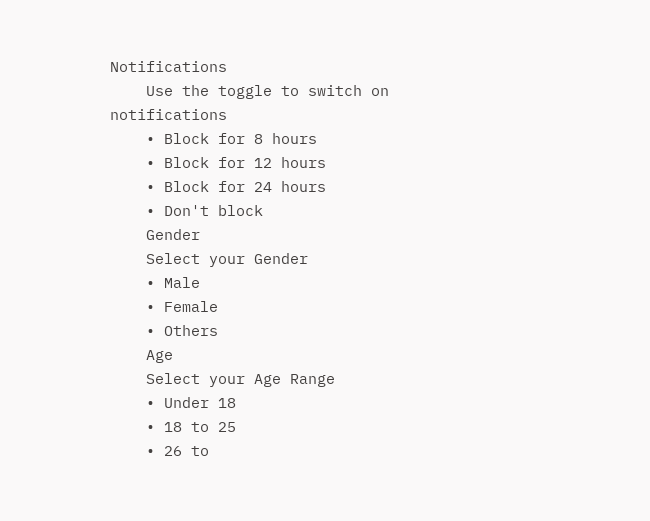Notifications
    Use the toggle to switch on notifications
    • Block for 8 hours
    • Block for 12 hours
    • Block for 24 hours
    • Don't block
    Gender
    Select your Gender
    • Male
    • Female
    • Others
    Age
    Select your Age Range
    • Under 18
    • 18 to 25
    • 26 to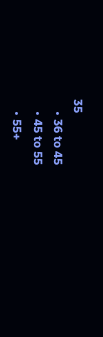35
    • 36 to 45
    • 45 to 55
    • 55+